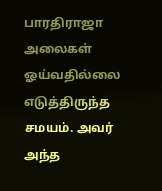பாரதிராஜா அலைகள் ஓய்வதில்லை எடுத்திருந்த சமயம். அவர் அந்த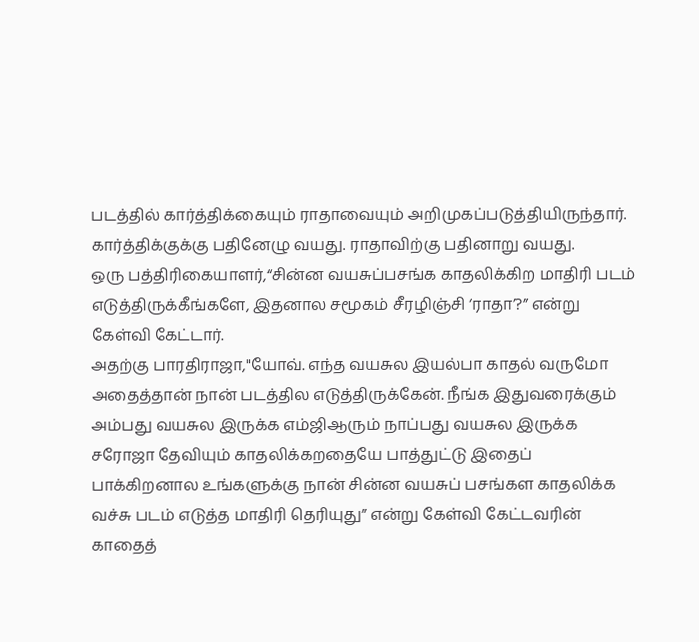படத்தில் கார்த்திக்கையும் ராதாவையும் அறிமுகப்படுத்தியிருந்தார். கார்த்திக்குக்கு பதினேழு வயது. ராதாவிற்கு பதினாறு வயது.
ஒரு பத்திரிகையாளர்,“சின்ன வயசுப்பசங்க காதலிக்கிற மாதிரி படம் எடுத்திருக்கீங்களே, இதனால சமூகம் சீரழிஞ்சி ‘ராதா’?” என்று கேள்வி கேட்டார்.
அதற்கு பாரதிராஜா,"யோவ். எந்த வயசுல இயல்பா காதல் வருமோ அதைத்தான் நான் படத்தில எடுத்திருக்கேன். நீங்க இதுவரைக்கும் அம்பது வயசுல இருக்க எம்ஜிஆரும் நாப்பது வயசுல இருக்க சரோஜா தேவியும் காதலிக்கறதையே பாத்துட்டு இதைப் பாக்கிறனால உங்களுக்கு நான் சின்ன வயசுப் பசங்கள காதலிக்க வச்சு படம் எடுத்த மாதிரி தெரியுது” என்று கேள்வி கேட்டவரின் காதைத்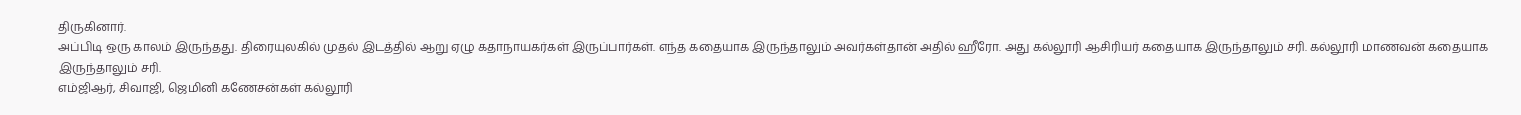திருகினார்.
அப்பிடி ஒரு காலம் இருந்தது. திரையுலகில் முதல் இடத்தில் ஆறு ஏழு கதாநாயகர்கள் இருப்பார்கள். எந்த கதையாக இருந்தாலும் அவர்கள்தான் அதில் ஹீரோ. அது கல்லூரி ஆசிரியர் கதையாக இருந்தாலும் சரி. கல்லூரி மாணவன் கதையாக இருந்தாலும் சரி.
எம்ஜிஆர், சிவாஜி, ஜெமினி கணேசன்கள் கல்லூரி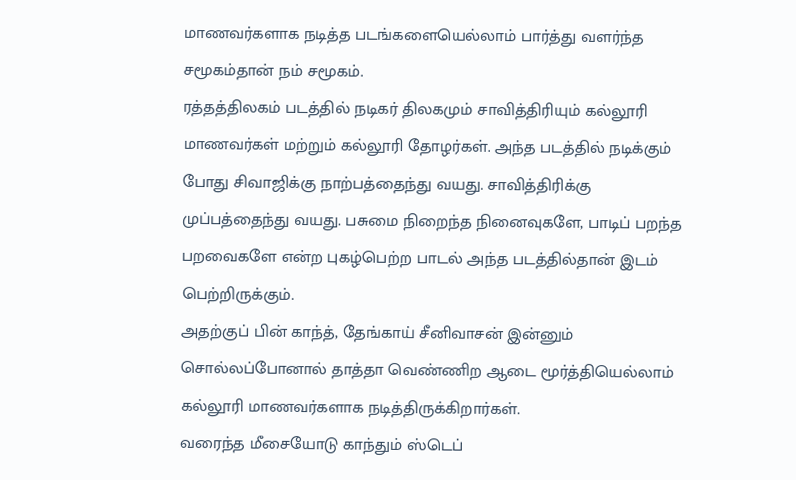மாணவர்களாக நடித்த படங்களையெல்லாம் பார்த்து வளர்ந்த சமூகம்தான் நம் சமூகம்.
ரத்தத்திலகம் படத்தில் நடிகர் திலகமும் சாவித்திரியும் கல்லூரி மாணவர்கள் மற்றும் கல்லூரி தோழர்கள். அந்த படத்தில் நடிக்கும் போது சிவாஜிக்கு நாற்பத்தைந்து வயது. சாவித்திரிக்கு முப்பத்தைந்து வயது. பசுமை நிறைந்த நினைவுகளே, பாடிப் பறந்த பறவைகளே என்ற புகழ்பெற்ற பாடல் அந்த படத்தில்தான் இடம் பெற்றிருக்கும்.
அதற்குப் பின் காந்த், தேங்காய் சீனிவாசன் இன்னும் சொல்லப்போனால் தாத்தா வெண்ணிற ஆடை மூர்த்தியெல்லாம் கல்லூரி மாணவர்களாக நடித்திருக்கிறார்கள்.
வரைந்த மீசையோடு காந்தும் ஸ்டெப்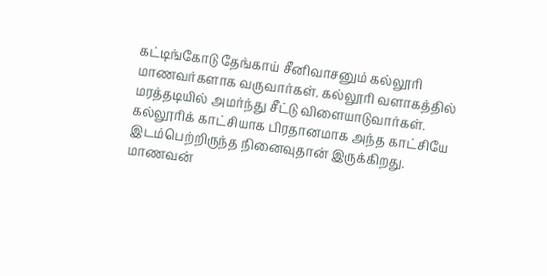கட்டிங்கோடு தேங்காய் சீனிவாசனும் கல்லூரி மாணவர்களாக வருவார்கள். கல்லூரி வளாகத்தில் மரத்தடியில் அமர்ந்து சீட்டு விளையாடுவார்கள். கல்லூரிக் காட்சியாக பிரதானமாக அந்த காட்சியே இடம்பெற்றிருந்த நினைவுதான் இருக்கிறது.
மாணவன்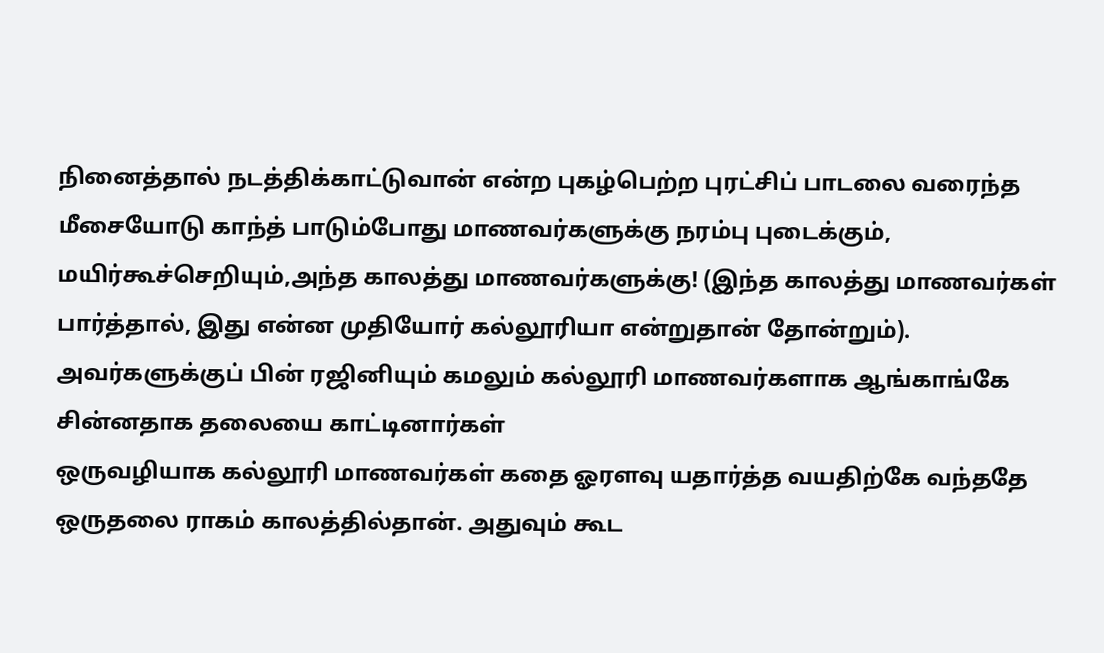நினைத்தால் நடத்திக்காட்டுவான் என்ற புகழ்பெற்ற புரட்சிப் பாடலை வரைந்த மீசையோடு காந்த் பாடும்போது மாணவர்களுக்கு நரம்பு புடைக்கும், மயிர்கூச்செறியும்,அந்த காலத்து மாணவர்களுக்கு! (இந்த காலத்து மாணவர்கள் பார்த்தால், இது என்ன முதியோர் கல்லூரியா என்றுதான் தோன்றும்).
அவர்களுக்குப் பின் ரஜினியும் கமலும் கல்லூரி மாணவர்களாக ஆங்காங்கே சின்னதாக தலையை காட்டினார்கள்
ஒருவழியாக கல்லூரி மாணவர்கள் கதை ஓரளவு யதார்த்த வயதிற்கே வந்ததே ஒருதலை ராகம் காலத்தில்தான். அதுவும் கூட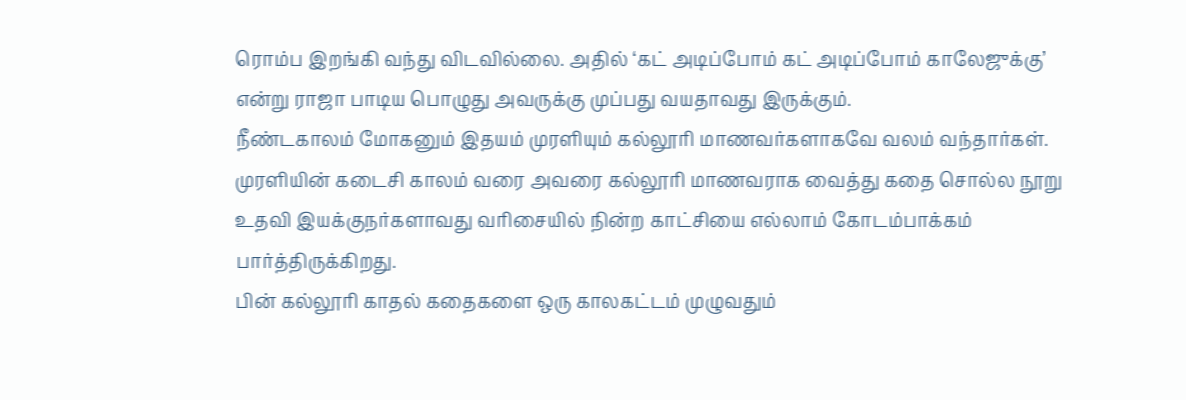ரொம்ப இறங்கி வந்து விடவில்லை. அதில் ‘கட் அடிப்போம் கட் அடிப்போம் காலேஜுக்கு’ என்று ராஜா பாடிய பொழுது அவருக்கு முப்பது வயதாவது இருக்கும்.
நீண்டகாலம் மோகனும் இதயம் முரளியும் கல்லூரி மாணவர்களாகவே வலம் வந்தார்கள். முரளியின் கடைசி காலம் வரை அவரை கல்லூரி மாணவராக வைத்து கதை சொல்ல நூறு உதவி இயக்குநர்களாவது வரிசையில் நின்ற காட்சியை எல்லாம் கோடம்பாக்கம் பார்த்திருக்கிறது.
பின் கல்லூரி காதல் கதைகளை ஒரு காலகட்டம் முழுவதும்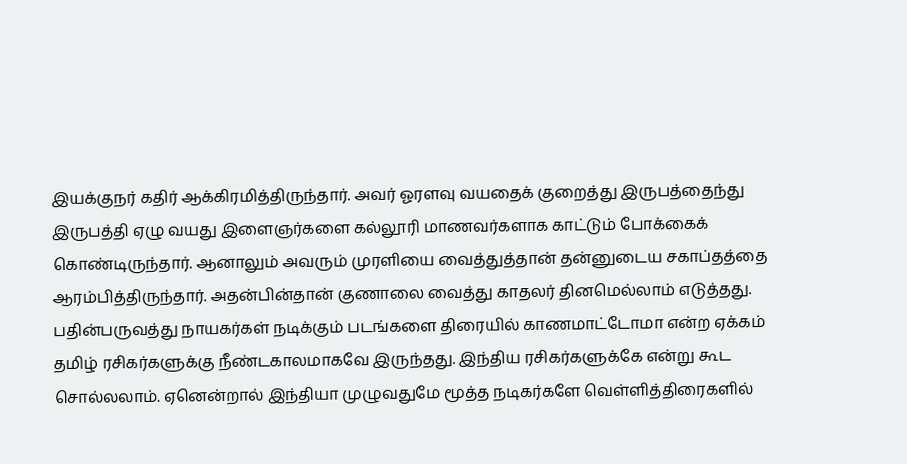இயக்குநர் கதிர் ஆக்கிரமித்திருந்தார். அவர் ஓரளவு வயதைக் குறைத்து இருபத்தைந்து இருபத்தி ஏழு வயது இளைஞர்களை கல்லூரி மாணவர்களாக காட்டும் போக்கைக் கொண்டிருந்தார். ஆனாலும் அவரும் முரளியை வைத்துத்தான் தன்னுடைய சகாப்தத்தை ஆரம்பித்திருந்தார். அதன்பின்தான் குணாலை வைத்து காதலர் தினமெல்லாம் எடுத்தது.
பதின்பருவத்து நாயகர்கள் நடிக்கும் படங்களை திரையில் காணமாட்டோமா என்ற ஏக்கம் தமிழ் ரசிகர்களுக்கு நீண்டகாலமாகவே இருந்தது. இந்திய ரசிகர்களுக்கே என்று கூட சொல்லலாம். ஏனென்றால் இந்தியா முழுவதுமே மூத்த நடிகர்களே வெள்ளித்திரைகளில்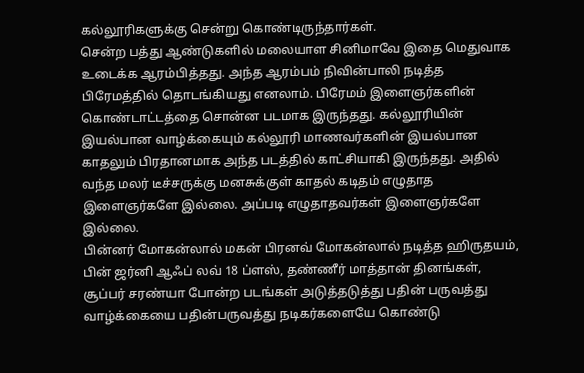கல்லூரிகளுக்கு சென்று கொண்டிருந்தார்கள்.
சென்ற பத்து ஆண்டுகளில் மலையாள சினிமாவே இதை மெதுவாக உடைக்க ஆரம்பித்தது. அந்த ஆரம்பம் நிவின்பாலி நடித்த பிரேமத்தில் தொடங்கியது எனலாம். பிரேமம் இளைஞர்களின் கொண்டாட்டத்தை சொன்ன படமாக இருந்தது. கல்லூரியின் இயல்பான வாழ்க்கையும் கல்லூரி மாணவர்களின் இயல்பான காதலும் பிரதானமாக அந்த படத்தில் காட்சியாகி இருந்தது. அதில் வந்த மலர் டீச்சருக்கு மனசுக்குள் காதல் கடிதம் எழுதாத இளைஞர்களே இல்லை. அப்படி எழுதாதவர்கள் இளைஞர்களே இல்லை.
பின்னர் மோகன்லால் மகன் பிரனவ் மோகன்லால் நடித்த ஹிருதயம், பின் ஜர்னி ஆஃப் லவ் 18 ப்ளஸ், தண்ணீர் மாத்தான் தினங்கள், சூப்பர் சரண்யா போன்ற படங்கள் அடுத்தடுத்து பதின் பருவத்து வாழ்க்கையை பதின்பருவத்து நடிகர்களையே கொண்டு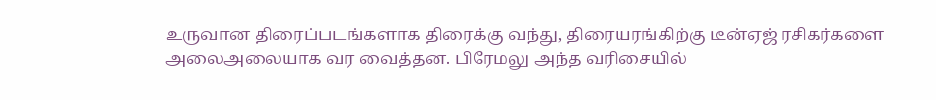உருவான திரைப்படங்களாக திரைக்கு வந்து, திரையரங்கிற்கு டீன்ஏஜ் ரசிகர்களை அலைஅலையாக வர வைத்தன. பிரேமலு அந்த வரிசையில்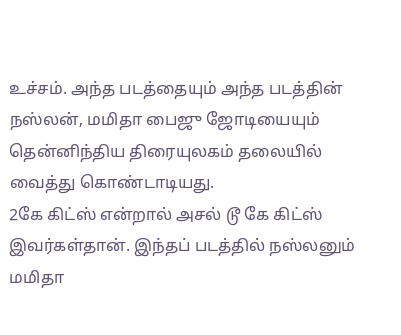உச்சம். அந்த படத்தையும் அந்த படத்தின் நஸ்லன், மமிதா பைஜு ஜோடியையும் தென்னிந்திய திரையுலகம் தலையில் வைத்து கொண்டாடியது.
2கே கிட்ஸ் என்றால் அசல் டூ கே கிட்ஸ் இவர்கள்தான். இந்தப் படத்தில் நஸ்லனும் மமிதா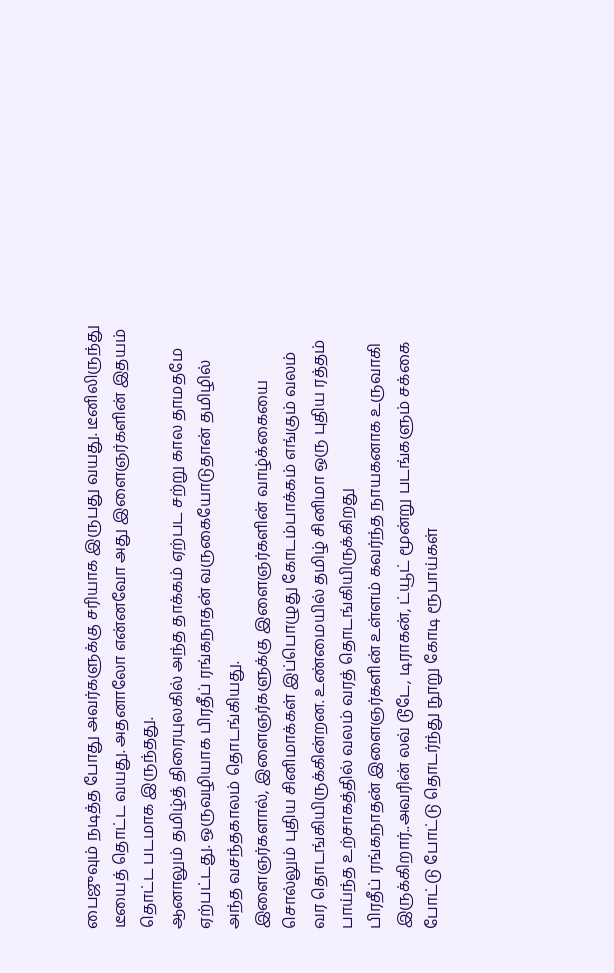பைஜுவும் நடித்த போது அவர்களுக்கு சரியாக இருபது வயது. டீனிலிருந்து டீயைத் தொட்ட வயது. அதனாலோ என்னவோ அது இளைஞர்களின் இதயம் தொட்ட படமாக இருந்தது.
ஆனாலும் தமிழ்த் திரையுலகில் அந்த தாக்கம் ஏற்பட சற்று கால தாமதமே ஏற்பட்டது. ஒருவழியாக பிரதீப் ரங்கநாதன் வருகையோடுதான் தமிழில் அந்த வசந்தகாலம் தொடங்கியது.
இளைஞர்களால், இளைஞர்களுக்கு இளைஞர்களின் வாழ்க்கையை சொல்லும் புதிய சினிமாக்கள் இப்பொழுது கோடம்பாக்கம் எங்கும் வலம் வர தொடங்கியிருக்கின்றன. உண்மையில் தமிழ் சினிமா ஒரு புதிய ரத்தம் பாய்ந்த உற்சாகத்தில் வலம் வரத் தொடங்கியிருக்கிறது
பிரதீப் ரங்கநாதன் இளைஞர்களின் உள்ளம் கவர்ந்த நாயகனாக உருவாகி இருக்கிறார்..அவரின் லவ் டூடே, டிராகன், ட்யூட் மூன்று படங்களும் சக்கை போட்டு போட்டு தொடர்ந்து நூறு கோடி ரூபாய்கள்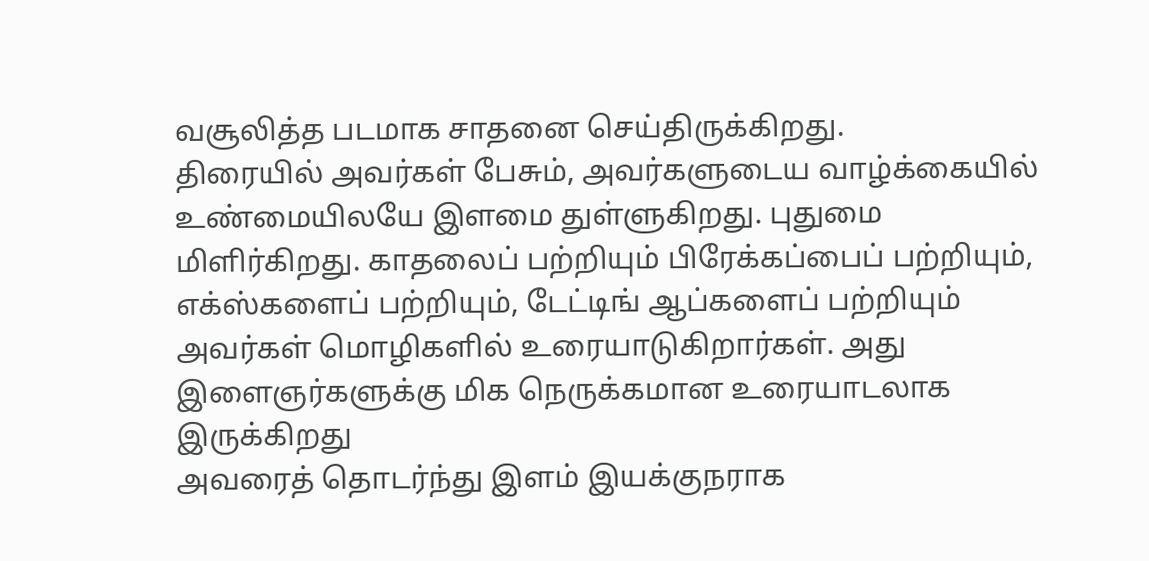வசூலித்த படமாக சாதனை செய்திருக்கிறது.
திரையில் அவர்கள் பேசும், அவர்களுடைய வாழ்க்கையில் உண்மையிலயே இளமை துள்ளுகிறது. புதுமை மிளிர்கிறது. காதலைப் பற்றியும் பிரேக்கப்பைப் பற்றியும், எக்ஸ்களைப் பற்றியும், டேட்டிங் ஆப்களைப் பற்றியும் அவர்கள் மொழிகளில் உரையாடுகிறார்கள். அது இளைஞர்களுக்கு மிக நெருக்கமான உரையாடலாக இருக்கிறது
அவரைத் தொடர்ந்து இளம் இயக்குநராக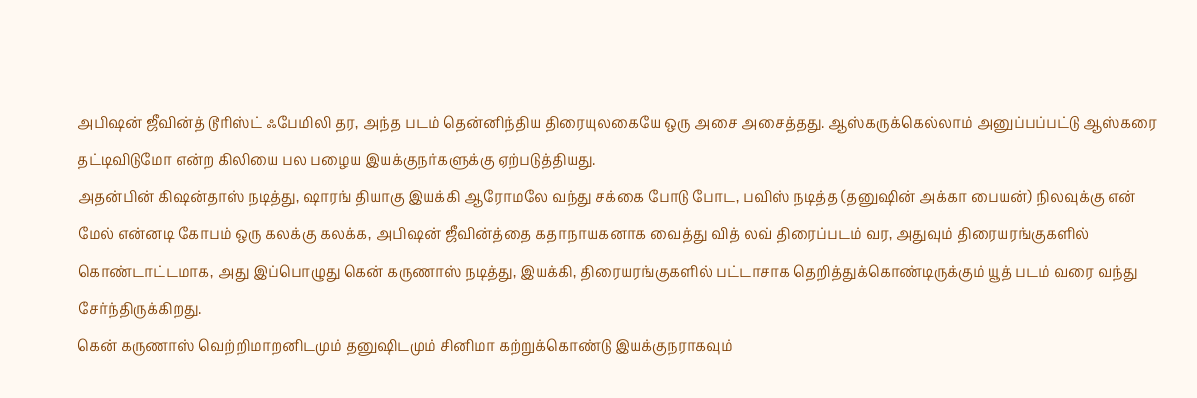அபிஷன் ஜீவின்த் டூரிஸ்ட் ஃபேமிலி தர, அந்த படம் தென்னிந்திய திரையுலகையே ஒரு அசை அசைத்தது. ஆஸ்கருக்கெல்லாம் அனுப்பப்பட்டு ஆஸ்கரை தட்டிவிடுமோ என்ற கிலியை பல பழைய இயக்குநர்களுக்கு ஏற்படுத்தியது.
அதன்பின் கிஷன்தாஸ் நடித்து, ஷாரங் தியாகு இயக்கி ஆரோமலே வந்து சக்கை போடு போட, பவிஸ் நடித்த (தனுஷின் அக்கா பையன்) நிலவுக்கு என் மேல் என்னடி கோபம் ஒரு கலக்கு கலக்க, அபிஷன் ஜீவின்த்தை கதாநாயகனாக வைத்து வித் லவ் திரைப்படம் வர, அதுவும் திரையரங்குகளில் கொண்டாட்டமாக, அது இப்பொழுது கென் கருணாஸ் நடித்து, இயக்கி, திரையரங்குகளில் பட்டாசாக தெறித்துக்கொண்டிருக்கும் யூத் படம் வரை வந்து சேர்ந்திருக்கிறது.
கென் கருணாஸ் வெற்றிமாறனிடமும் தனுஷிடமும் சினிமா கற்றுக்கொண்டு இயக்குநராகவும்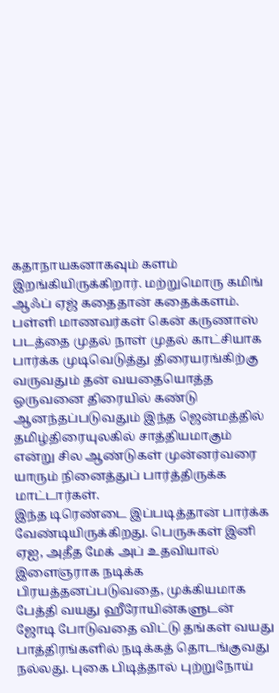கதாநாயகனாகவும் களம் இறங்கியிருக்கிறார். மற்றுமொரு கமிங் ஆஃப் ஏஜ் கதைதான் கதைக்களம்.
பள்ளி மாணவர்கள் கென் கருணாஸ் படத்தை முதல் நாள் முதல் காட்சியாக பார்க்க முடிவெடுத்து திரையரங்கிற்கு வருவதும் தன் வயதையொத்த ஒருவனை திரையில் கண்டு ஆனந்தப்படுவதும் இந்த ஜென்மத்தில் தமிழ்திரையுலகில் சாத்தியமாகும் என்று சில ஆண்டுகள் முன்னர்வரை யாரும் நினைத்துப் பார்த்திருக்க மாட்டார்கள்.
இந்த டிரெண்டை இப்படித்தான் பார்க்க வேண்டியிருக்கிறது. பெருசுகள் இனி ஏஐ, அதீத மேக் அப் உதவியால் இளைஞராக நடிக்க பிரயத்தனப்படுவதை, முக்கியமாக பேத்தி வயது ஹீரோயின்களுடன் ஜோடி போடுவதை விட்டு தங்கள் வயது பாத்திரங்களில் நடிக்கத் தொடங்குவது நல்லது. புகை பிடித்தால் புற்றுநோய்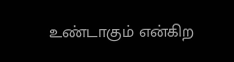உண்டாகும் என்கிற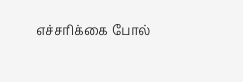எச்சரிக்கை போல்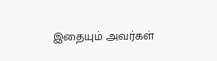இதையும் அவர்கள்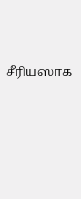சீரியஸாக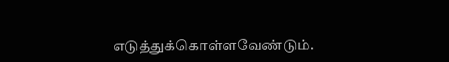எடுத்துக்கொள்ளவேண்டும்.